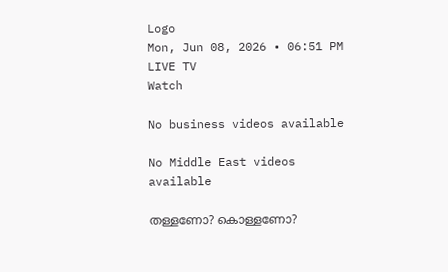Logo
Mon, Jun 08, 2026 • 06:51 PM
LIVE TV
Watch

No business videos available

No Middle East videos available

തള്ളണോ? കൊള്ളണോ?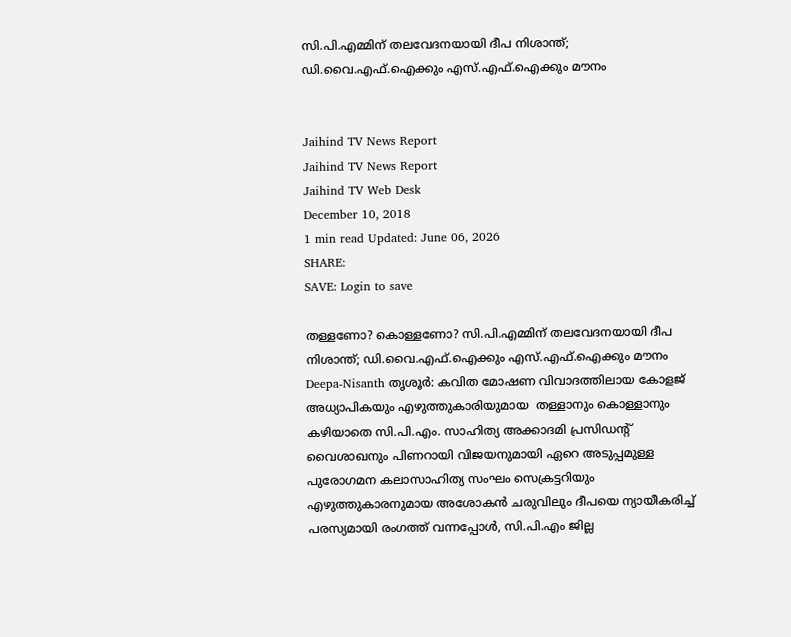സി.പി.എമ്മിന് തലവേദനയായി ദീപ നിശാന്ത്; ഡി.വൈ.എഫ്.ഐക്കും എസ്.എഫ്.ഐക്കും മൗനം


Jaihind TV News Report
Jaihind TV News Report
Jaihind TV Web Desk
December 10, 2018
1 min read Updated: June 06, 2026
SHARE:
SAVE: Login to save

തള്ളണോ? കൊള്ളണോ? സി.പി.എമ്മിന് തലവേദനയായി ദീപ നിശാന്ത്; ഡി.വൈ.എഫ്.ഐക്കും എസ്.എഫ്.ഐക്കും മൗനം
Deepa-Nisanth തൃശൂര്‍: കവിത മോഷണ വിവാദത്തിലായ കോളജ് അധ്യാപികയും എഴുത്തുകാരിയുമായ  തള്ളാനും കൊള്ളാനും കഴിയാതെ സി.പി.എം. സാഹിത്യ അക്കാദമി പ്രസിഡന്റ് വൈശാഖനും പിണറായി വിജയനുമായി ഏറെ അടുപ്പമുള്ള പുരോഗമന കലാസാഹിത്യ സംഘം സെക്രട്ടറിയും എഴുത്തുകാരനുമായ അശോകന്‍ ചരുവിലും ദീപയെ ന്യായീകരിച്ച് പരസ്യമായി രംഗത്ത് വന്നപ്പോള്‍, സി.പി.എം ജില്ല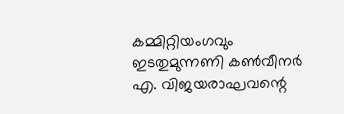കമ്മിറ്റിയംഗവും ഇടതുമുന്നണി കണ്‍വീനര്‍ എ. വിജയരാഘവന്റെ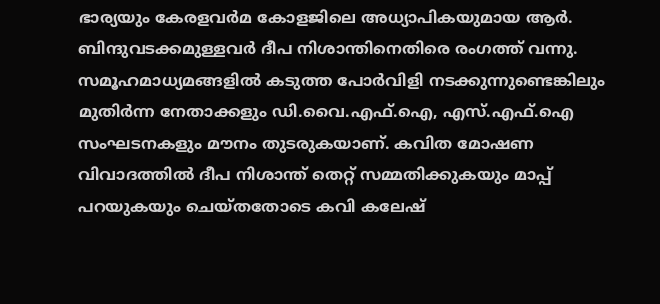ഭാര്യയും കേരളവര്‍മ കോളജിലെ അധ്യാപികയുമായ ആര്‍. ബിന്ദുവടക്കമുള്ളവര്‍ ദീപ നിശാന്തിനെതിരെ രംഗത്ത് വന്നു. സമൂഹമാധ്യമങ്ങളില്‍ കടുത്ത പോര്‍വിളി നടക്കുന്നുണ്ടെങ്കിലും മുതിര്‍ന്ന നേതാക്കളും ഡി.വൈ.എഫ്.ഐ, എസ്.എഫ്.ഐ സംഘടനകളും മൗനം തുടരുകയാണ്. കവിത മോഷണ വിവാദത്തില്‍ ദീപ നിശാന്ത് തെറ്റ് സമ്മതിക്കുകയും മാപ്പ് പറയുകയും ചെയ്തതോടെ കവി കലേഷ്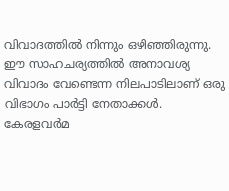വിവാദത്തില്‍ നിന്നും ഒഴിഞ്ഞിരുന്നു. ഈ സാഹചര്യത്തില്‍ അനാവശ്യ വിവാദം വേണ്ടെന്ന നിലപാടിലാണ് ഒരു വിഭാഗം പാര്‍ട്ടി നേതാക്കള്‍. കേരളവര്‍മ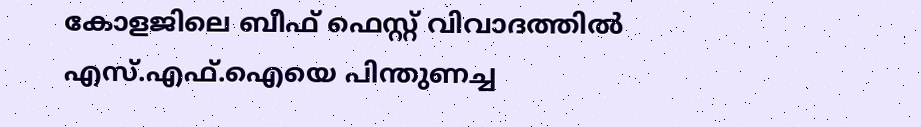കോളജിലെ ബീഫ് ഫെസ്റ്റ് വിവാദത്തില്‍ എസ്.എഫ്.ഐയെ പിന്തുണച്ച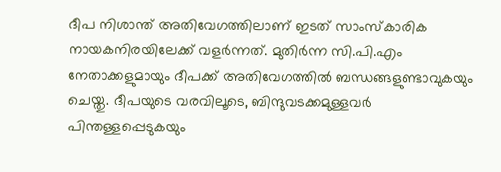ദീപ നിശാന്ത് അതിവേഗത്തിലാണ് ഇടത് സാംസ്‌കാരിക നായകനിരയിലേക്ക് വളര്‍ന്നത്. മുതിര്‍ന്ന സി.പി.എം നേതാക്കളുമായും ദീപക്ക് അതിവേഗത്തില്‍ ബന്ധങ്ങളുണ്ടാവുകയും ചെയ്തു. ദീപയുടെ വരവിലൂടെ, ബിന്ദുവടക്കമുള്ളവര്‍ പിന്തള്ളപ്പെടുകയും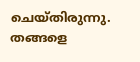ചെയ്തിരുന്നു. തങ്ങളെ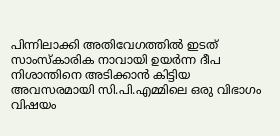പിന്നിലാക്കി അതിവേഗത്തില്‍ ഇടത് സാംസ്‌കാരിക നാവായി ഉയര്‍ന്ന ദീപ നിശാന്തിനെ അടിക്കാന്‍ കിട്ടിയ അവസരമായി സി.പി.എമ്മിലെ ഒരു വിഭാഗം വിഷയം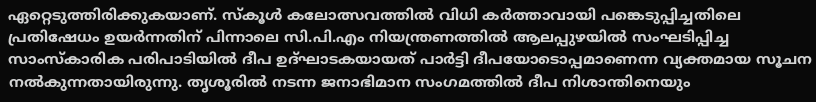ഏറ്റെടുത്തിരിക്കുകയാണ്. സ്‌കൂള്‍ കലോത്സവത്തില്‍ വിധി കര്‍ത്താവായി പങ്കെടുപ്പിച്ചതിലെ പ്രതിഷേധം ഉയര്‍ന്നതിന് പിന്നാലെ സി.പി.എം നിയന്ത്രണത്തില്‍ ആലപ്പുഴയില്‍ സംഘടിപ്പിച്ച സാംസ്‌കാരിക പരിപാടിയില്‍ ദീപ ഉദ്ഘാടകയായത് പാര്‍ട്ടി ദീപയോടൊപ്പമാണെന്ന വ്യക്തമായ സൂചന നല്‍കുന്നതായിരുന്നു. തൃശൂരില്‍ നടന്ന ജനാഭിമാന സംഗമത്തില്‍ ദീപ നിശാന്തിനെയും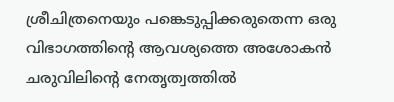ശ്രീചിത്രനെയും പങ്കെടുപ്പിക്കരുതെന്ന ഒരു വിഭാഗത്തിന്റെ ആവശ്യത്തെ അശോകന്‍ ചരുവിലിന്റെ നേതൃത്വത്തില്‍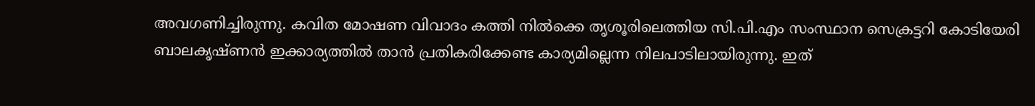അവഗണിച്ചിരുന്നു. കവിത മോഷണ വിവാദം കത്തി നില്‍ക്കെ തൃശൂരിലെത്തിയ സി.പി.എം സംസ്ഥാന സെക്രട്ടറി കോടിയേരി ബാലകൃഷ്ണന്‍ ഇക്കാര്യത്തില്‍ താന്‍ പ്രതികരിക്കേണ്ട കാര്യമില്ലെന്ന നിലപാടിലായിരുന്നു. ഇത്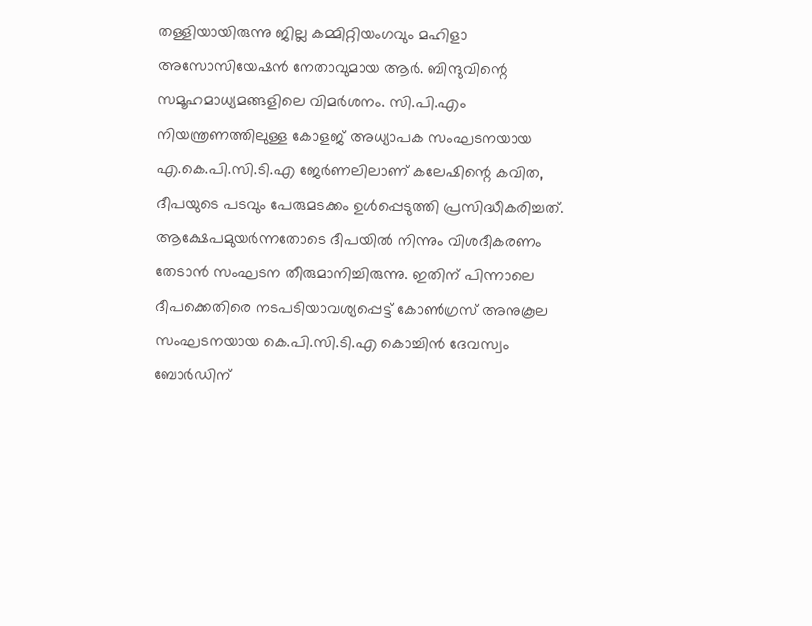തള്ളിയായിരുന്നു ജില്ല കമ്മിറ്റിയംഗവും മഹിളാ അസോസിയേഷന്‍ നേതാവുമായ ആര്‍. ബിന്ദുവിന്റെ സമൂഹമാധ്യമങ്ങളിലെ വിമര്‍ശനം. സി.പി.എം നിയന്ത്രണത്തിലുള്ള കോളജ് അധ്യാപക സംഘടനയായ എ.കെ.പി.സി.ടി.എ ജേര്‍ണലിലാണ് കലേഷിന്റെ കവിത, ദീപയുടെ പടവും പേരുമടക്കം ഉള്‍പ്പെടുത്തി പ്രസിദ്ധീകരിച്ചത്. ആക്ഷേപമുയര്‍ന്നതോടെ ദീപയില്‍ നിന്നും വിശദീകരണം തേടാന്‍ സംഘടന തീരുമാനിച്ചിരുന്നു. ഇതിന് പിന്നാലെ ദീപക്കെതിരെ നടപടിയാവശ്യപ്പെട്ട് കോണ്‍ഗ്രസ് അനുകൂല സംഘടനയായ കെ.പി.സി.ടി.എ കൊച്ചിന്‍ ദേവസ്വം ബോര്‍ഡിന്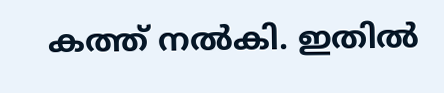കത്ത് നല്‍കി. ഇതില്‍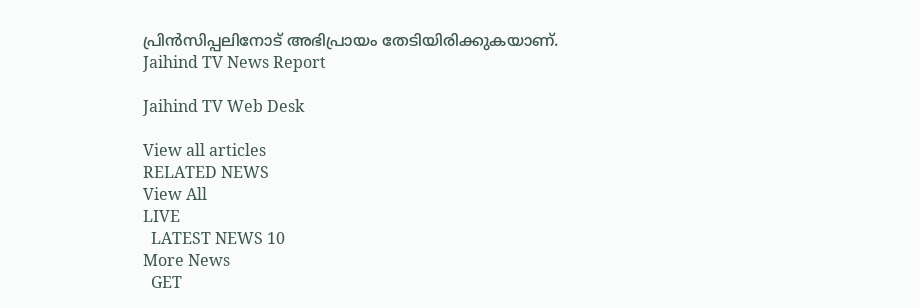പ്രിന്‍സിപ്പലിനോട് അഭിപ്രായം തേടിയിരിക്കുകയാണ്.
Jaihind TV News Report

Jaihind TV Web Desk

View all articles
RELATED NEWS
View All
LIVE
  LATEST NEWS 10
More News
  GET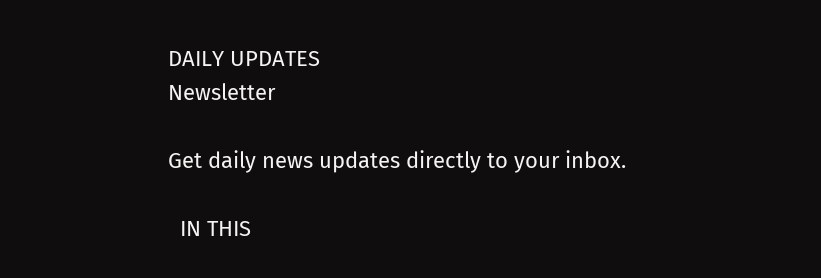DAILY UPDATES
Newsletter

Get daily news updates directly to your inbox.

  IN THIS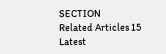SECTION
Related Articles 15
Latest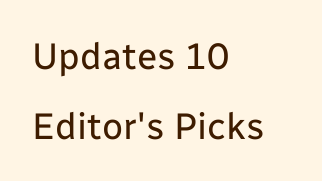Updates 10
Editor's Picks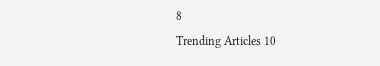8
Trending Articles 10